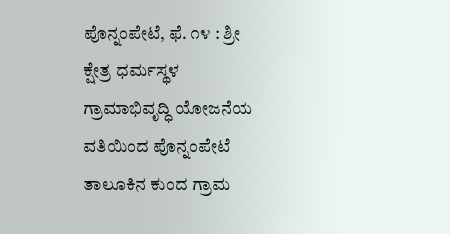ಪೊನ್ನಂಪೇಟೆ, ಫೆ. ೧೪ : ಶ್ರೀ ಕ್ಷೇತ್ರ ಧರ್ಮಸ್ಥಳ ಗ್ರಾಮಾಭಿವೃದ್ಧಿ ಯೋಜನೆಯ ವತಿಯಿಂದ ಪೊನ್ನಂಪೇಟೆ ತಾಲೂಕಿನ ಕುಂದ ಗ್ರಾಮ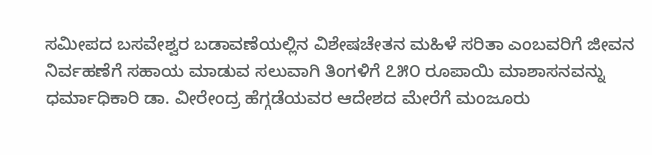ಸಮೀಪದ ಬಸವೇಶ್ವರ ಬಡಾವಣೆಯಲ್ಲಿನ ವಿಶೇಷಚೇತನ ಮಹಿಳೆ ಸರಿತಾ ಎಂಬವರಿಗೆ ಜೀವನ ನಿರ್ವಹಣೆಗೆ ಸಹಾಯ ಮಾಡುವ ಸಲುವಾಗಿ ತಿಂಗಳಿಗೆ ೭೫೦ ರೂಪಾಯಿ ಮಾಶಾಸನವನ್ನು ಧರ್ಮಾಧಿಕಾರಿ ಡಾ. ವೀರೇಂದ್ರ ಹೆಗ್ಗಡೆಯವರ ಆದೇಶದ ಮೇರೆಗೆ ಮಂಜೂರು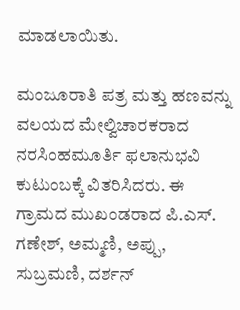ಮಾಡಲಾಯಿತು.

ಮಂಜೂರಾತಿ ಪತ್ರ ಮತ್ತು ಹಣವನ್ನು ವಲಯದ ಮೇಲ್ವಿಚಾರಕರಾದ ನರಸಿಂಹಮೂರ್ತಿ ಫಲಾನುಭವಿ ಕುಟುಂಬಕ್ಕೆ ವಿತರಿಸಿದರು. ಈ ಗ್ರಾಮದ ಮುಖಂಡರಾದ ಪಿ.ಎಸ್. ಗಣೇಶ್, ಅಮ್ಮಣಿ, ಅಪ್ಪು, ಸುಬ್ರಮಣಿ, ದರ್ಶನ್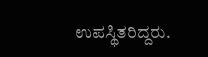ಉಪಸ್ಥಿತರಿದ್ದರು.